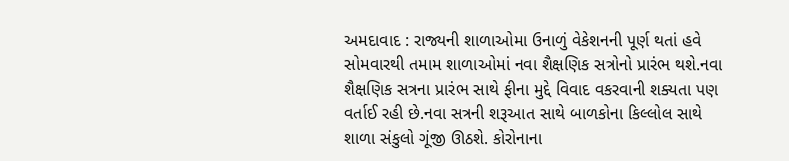અમદાવાદ : રાજ્યની શાળાઓમા ઉનાળું વેકેશનની પૂર્ણ થતાં હવે સોમવારથી તમામ શાળાઓમાં નવા શૈક્ષણિક સત્રોનો પ્રારંભ થશે.નવા શૈક્ષણિક સત્રના પ્રારંભ સાથે ફીના મુદ્દે વિવાદ વકરવાની શક્યતા પણ વર્તાઈ રહી છે.નવા સત્રની શરૂઆત સાથે બાળકોના કિલ્લોલ સાથે શાળા સંકુલો ગૂંજી ઊઠશે. કોરોનાના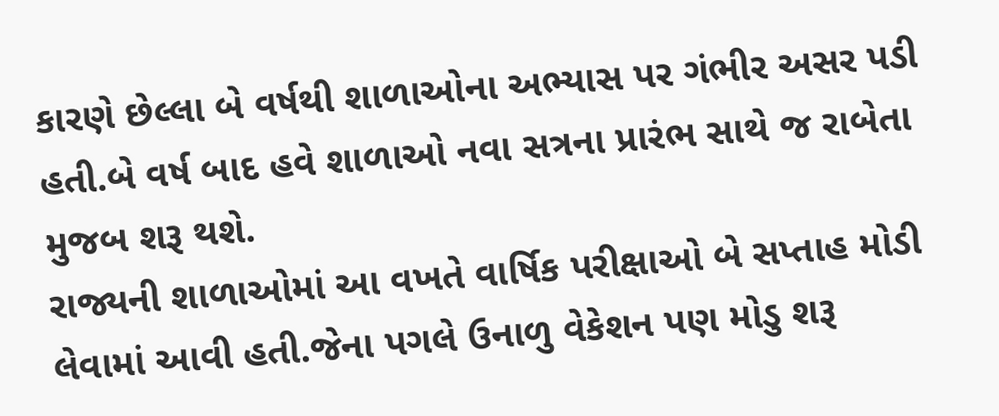કારણે છેલ્લા બે વર્ષથી શાળાઓના અભ્યાસ પર ગંભીર અસર પડી હતી.બે વર્ષ બાદ હવે શાળાઓ નવા સત્રના પ્રારંભ સાથે જ રાબેતા મુજબ શરૂ થશે.
રાજ્યની શાળાઓમાં આ વખતે વાર્ષિક પરીક્ષાઓ બે સપ્તાહ મોડી લેવામાં આવી હતી.જેના પગલે ઉનાળુ વેકેશન પણ મોડુ શરૂ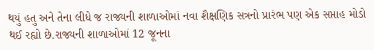થયું હતુ અને તેના લીધે જ રાજ્યની શાળાઓમાં નવા શૈક્ષણિક સત્રનો પ્રારંભ પણ એક સપ્તાહ મોડો થઈ રહ્યો છે.રાજ્યની શાળાઓમાં 12 જૂનના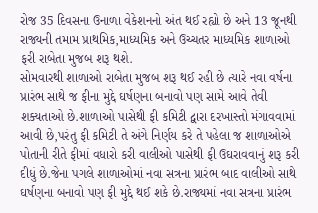રોજ 35 દિવસના ઉનાળા વેકેશનનો અંત થઈ રહ્યો છે અને 13 જૂનથી રાજ્યની તમામ પ્રાથમિક,માધ્યમિક અને ઉચ્ચતર માધ્યમિક શાળાઓ ફરી રાબેતા મુજબ શરૂ થશે.
સોમવારથી શાળાઓ રાબેતા મુજબ શરૂ થઈ રહી છે ત્યારે નવા વર્ષના પ્રારંભ સાથે જ ફીના મુદ્દે ઘર્ષણના બનાવો પણ સામે આવે તેવી શક્યતાઓ છે.શાળાઓ પાસેથી ફી કમિટી દ્વારા દરખાસ્તો મંગાવવામાં આવી છે,પરંતુ ફી કમિટી તે અંગે નિર્ણય કરે તે પહેલા જ શાળાઓએ પોતાની રીતે ફીમાં વધારો કરી વાલીઓ પાસેથી ફી ઉઘરાવવાનું શરૂ કરી દીધું છે.જેના પગલે શાળાઓમાં નવા સત્રના પ્રારંભ બાદ વાલીઓ સાથે ઘર્ષણના બનાવો પણ ફી મુદ્દે થઈ શકે છે.રાજ્યમાં નવા સત્રના પ્રારંભ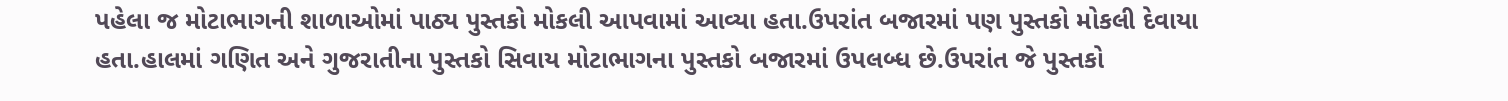પહેલા જ મોટાભાગની શાળાઓમાં પાઠ્ય પુસ્તકો મોકલી આપવામાં આવ્યા હતા.ઉપરાંત બજારમાં પણ પુસ્તકો મોકલી દેવાયા હતા.હાલમાં ગણિત અને ગુજરાતીના પુસ્તકો સિવાય મોટાભાગના પુસ્તકો બજારમાં ઉપલબ્ધ છે.ઉપરાંત જે પુસ્તકો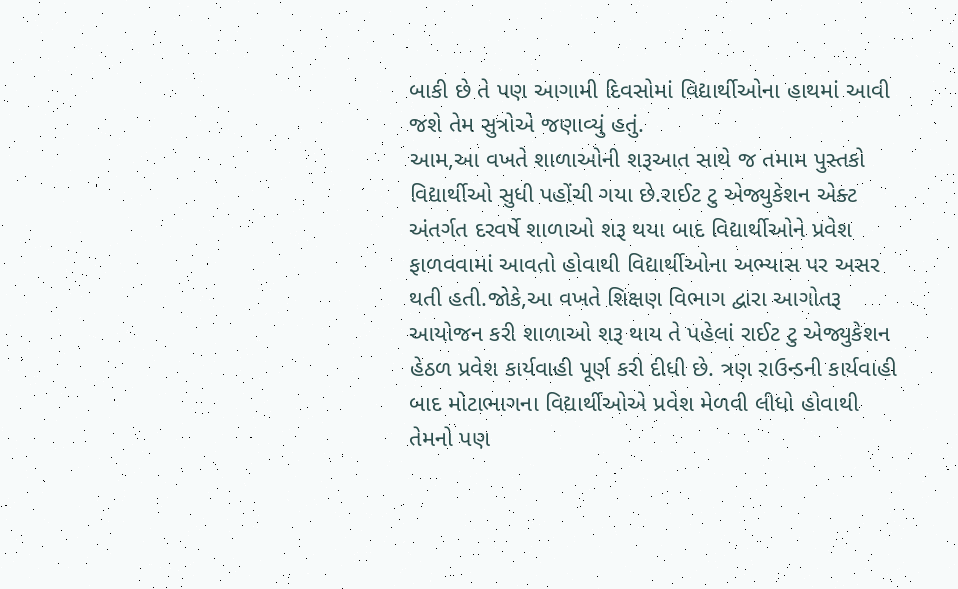બાકી છે તે પણ આગામી દિવસોમાં વિદ્યાર્થીઓના હાથમાં આવી જશે તેમ સુત્રોએ જણાવ્યું હતું.
આમ,આ વખતે શાળાઓની શરૂઆત સાથે જ તમામ પુસ્તકો વિદ્યાર્થીઓ સુધી પહોંચી ગયા છે.રાઈટ ટુ એજ્યુકેશન એક્ટ અંતર્ગત દરવર્ષે શાળાઓ શરૂ થયા બાદ વિદ્યાર્થીઓને પ્રવેશ ફાળવવામાં આવતો હોવાથી વિદ્યાર્થીઓના અભ્યાસ પર અસર થતી હતી.જોકે,આ વખતે શિક્ષણ વિભાગ દ્વારા આગોતરૂ આયોજન કરી શાળાઓ શરૂ થાય તે પહેલાં રાઈટ ટુ એજ્યુકેશન હેઠળ પ્રવેશ કાર્યવાહી પૂર્ણ કરી દીધી છે. ત્રણ રાઉન્ડની કાર્યવાહી બાદ મોટાભાગના વિદ્યાર્થીઓએ પ્રવેશ મેળવી લીધો હોવાથી તેમનો પણ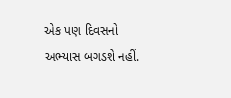એક પણ દિવસનો અભ્યાસ બગડશે નહીં.